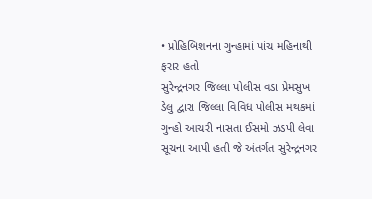• પ્રોહિબિશનના ગુન્હામાં પાંચ મહિનાથી ફરાર હતો
સુરેન્દ્રનગર જિલ્લા પોલીસ વડા પ્રેમસુખ ડેલુ દ્વારા જિલ્લા વિવિધ પોલીસ મથકમાં ગુન્હો આચરી નાસતા ઈસમો ઝડપી લેવા સૂચના આપી હતી જે અંતર્ગત સુરેન્દ્રનગર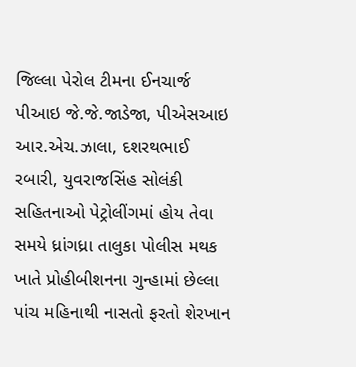જિલ્લા પેરોલ ટીમના ઈનચાર્જ પીઆઇ જે.જે.જાડેજા, પીએસઆઇ આર.એચ.ઝાલા, દશરથભાઈ રબારી, યુવરાજસિંહ સોલંકી સહિતનાઓ પેટ્રોલીંગમાં હોય તેવા સમયે ધ્રાંગધ્રા તાલુકા પોલીસ મથક ખાતે પ્રોહીબીશનના ગુન્હામાં છેલ્લા પાંચ મહિનાથી નાસતો ફરતો શેરખાન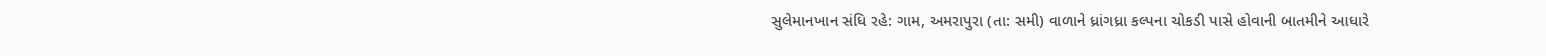સુલેમાનખાન સંધિ રહે: ગામ, અમરાપુરા (તા: સમી) વાળાને ધ્રાંગધ્રા કલ્પના ચોકડી પાસે હોવાની બાતમીને આધારે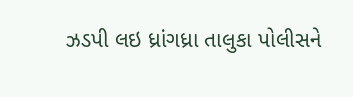ઝડપી લઇ ધ્રાંગધ્રા તાલુકા પોલીસને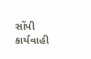સોંપી કાર્યવાહી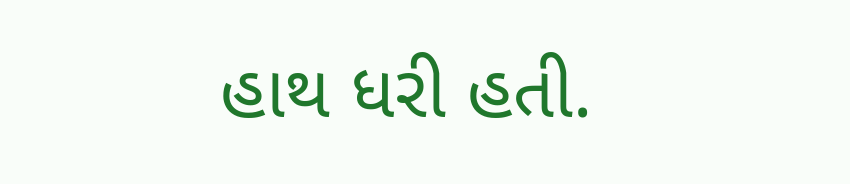હાથ ધરી હતી.